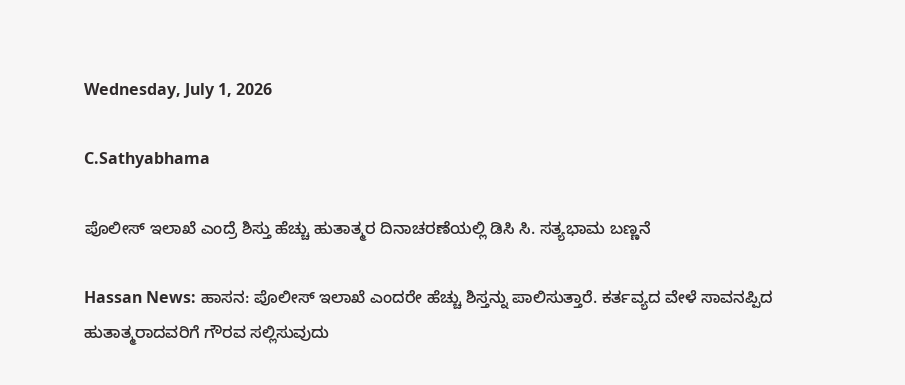Wednesday, July 1, 2026

C.Sathyabhama

ಪೊಲೀಸ್ ಇಲಾಖೆ ಎಂದ್ರೆ ಶಿಸ್ತು ಹೆಚ್ಚು ಹುತಾತ್ಮರ ದಿನಾಚರಣೆಯಲ್ಲಿ ಡಿಸಿ ಸಿ. ಸತ್ಯಭಾಮ ಬಣ್ಣನೆ

Hassan News: ಹಾಸನ: ಪೊಲೀಸ್ ಇಲಾಖೆ ಎಂದರೇ ಹೆಚ್ಚು ಶಿಸ್ತನ್ನು ಪಾಲಿಸುತ್ತಾರೆ. ಕರ್ತವ್ಯದ ವೇಳೆ ಸಾವನಪ್ಪಿದ ಹುತಾತ್ಮರಾದವರಿಗೆ ಗೌರವ ಸಲ್ಲಿಸುವುದು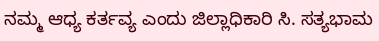ನಮ್ಮ ಆಧ್ಯ ಕರ್ತವ್ಯ ಎಂದು ಜಿಲ್ಲಾಧಿಕಾರಿ ಸಿ. ಸತ್ಯಭಾಮ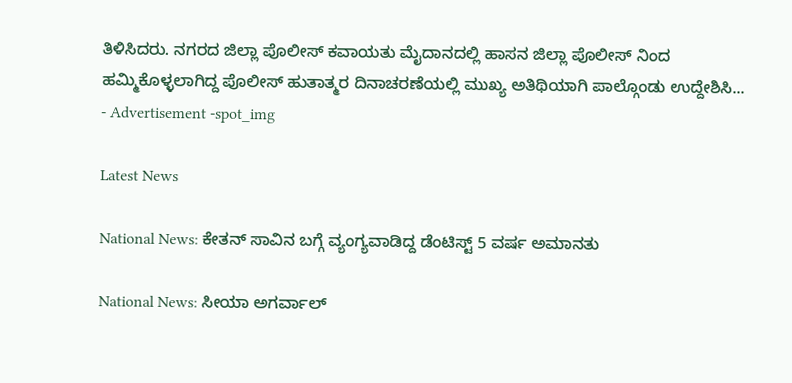ತಿಳಿಸಿದರು. ನಗರದ ಜಿಲ್ಲಾ ಪೊಲೀಸ್ ಕವಾಯತು ಮೈದಾನದಲ್ಲಿ ಹಾಸನ ಜಿಲ್ಲಾ ಪೊಲೀಸ್ ನಿಂದ ಹಮ್ಮಿಕೊಳ್ಳಲಾಗಿದ್ದ ಪೊಲೀಸ್ ಹುತಾತ್ಮರ ದಿನಾಚರಣೆಯಲ್ಲಿ ಮುಖ್ಯ ಅತಿಥಿಯಾಗಿ ಪಾಲ್ಗೊಂಡು ಉದ್ದೇಶಿಸಿ...
- Advertisement -spot_img

Latest News

National News: ಕೇತನ್ ಸಾವಿನ ಬಗ್ಗೆ ವ್ಯಂಗ್ಯವಾಡಿದ್ದ ಡೆಂಟಿಸ್ಟ್ 5 ವರ್ಷ ಅಮಾನತು

National News: ಸೀಯಾ ಅಗರ್ವಾಲ್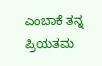ಎಂಬಾಕೆ ತನ್ನ ಪ್ರಿಯತಮ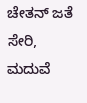ಚೇತನ್ ಜತೆ ಸೇರಿ, ಮದುವೆ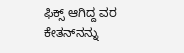ಫಿಕ್ಸ್ ಆಗಿದ್ದ ವರ ಕೇತನ್‌ನನ್ನು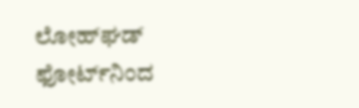ಲೋಹ್‌ಘಡ್ ಫೋರ್ಟ್‌ನಿಂದ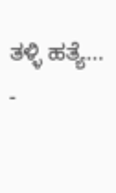ತಳ್ಳಿ ಹತ್ಯೆ...
-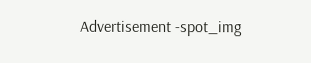Advertisement -spot_img